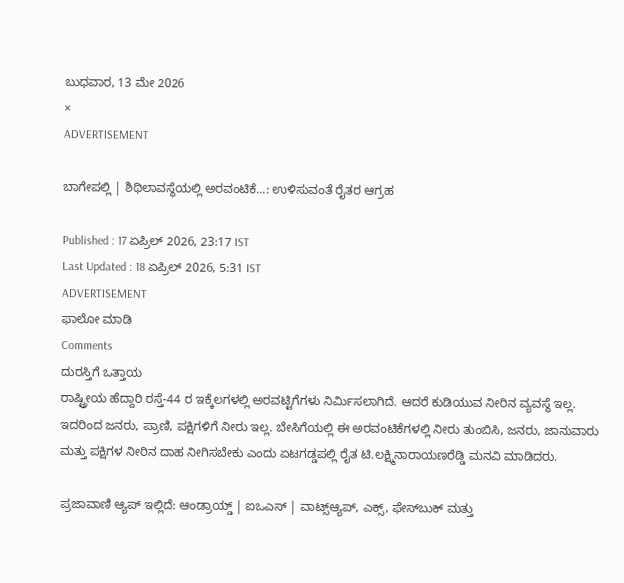ಬುಧವಾರ, 13 ಮೇ 2026
×
ADVERTISEMENT

ಬಾಗೇಪಲ್ಲಿ | ಶಿಥಿಲಾವಸ್ಥೆಯಲ್ಲಿ ಅರವಂಟಿಕೆ...: ಉಳಿಸುವಂತೆ ರೈತರ ಆಗ್ರಹ

Published : 17 ಏಪ್ರಿಲ್ 2026, 23:17 IST
Last Updated : 18 ಏಪ್ರಿಲ್ 2026, 5:31 IST
ADVERTISEMENT
ಫಾಲೋ ಮಾಡಿ
Comments
ದುರಸ್ತಿಗೆ ಒತ್ತಾಯ
ರಾಷ್ಟ್ರೀಯ ಹೆದ್ದಾರಿ ರಸ್ತೆ-44 ರ ಇಕ್ಕೆಲಗಳಲ್ಲಿ ಅರವಟ್ಟಿಗೆಗಳು ನಿರ್ಮಿಸಲಾಗಿದೆ. ಆದರೆ ಕುಡಿಯುವ ನೀರಿನ ವ್ಯವಸ್ಥೆ ಇಲ್ಲ. ಇದರಿಂದ ಜನರು, ಪ್ರಾಣಿ, ಪಕ್ಷಿಗಳಿಗೆ ನೀರು ಇಲ್ಲ. ಬೇಸಿಗೆಯಲ್ಲಿ ಈ ಅರವಂಟಿಕೆಗಳಲ್ಲಿ ನೀರು ತುಂಬಿಸಿ, ಜನರು, ಜಾನುವಾರು ಮತ್ತು ಪಕ್ಷಿಗಳ ನೀರಿನ ದಾಹ ನೀಗಿಸಬೇಕು ಎಂದು ಏಟಗಡ್ಡಪಲ್ಲಿ ರೈತ ಟಿ.ಲಕ್ಷ್ಮಿನಾರಾಯಣರೆಡ್ಡಿ ಮನವಿ ಮಾಡಿದರು.

ಪ್ರಜಾವಾಣಿ ಆ್ಯಪ್ ಇಲ್ಲಿದೆ: ಆಂಡ್ರಾಯ್ಡ್ | ಐಒಎಸ್ | ವಾಟ್ಸ್ಆ್ಯಪ್, ಎಕ್ಸ್, ಫೇಸ್‌ಬುಕ್ ಮತ್ತು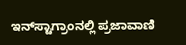ಇನ್‌ಸ್ಟಾಗ್ರಾಂನಲ್ಲಿ ಪ್ರಜಾವಾಣಿ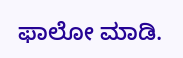ಫಾಲೋ ಮಾಡಿ.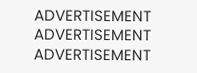ADVERTISEMENT
ADVERTISEMENT
ADVERTISEMENT